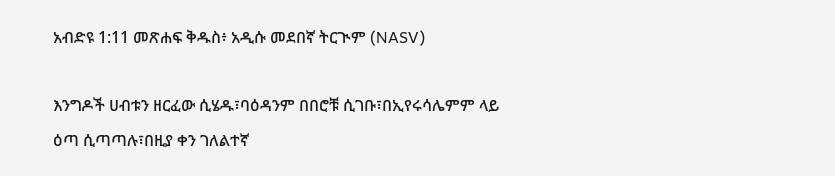አብድዩ 1:11 መጽሐፍ ቅዱስ፥ አዲሱ መደበኛ ትርጒም (NASV)

እንግዶች ሀብቱን ዘርፈው ሲሄዱ፣ባዕዳንም በበሮቹ ሲገቡ፣በኢየሩሳሌምም ላይ ዕጣ ሲጣጣሉ፣በዚያ ቀን ገለልተኛ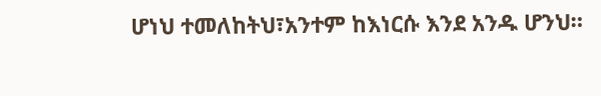ሆነህ ተመለከትህ፣አንተም ከእነርሱ እንደ አንዱ ሆንህ።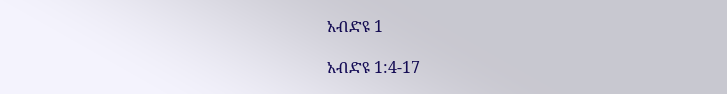አብድዩ 1

አብድዩ 1:4-17